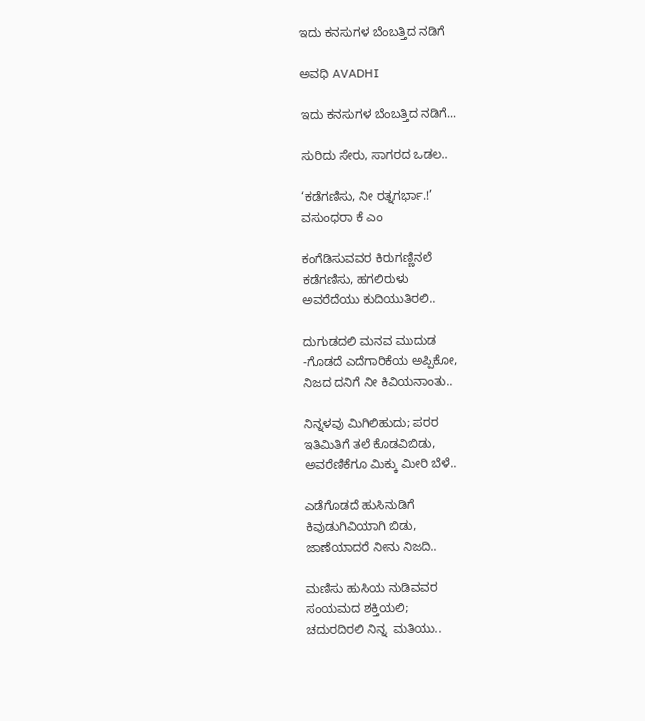ಇದು ಕನಸುಗಳ ಬೆಂಬತ್ತಿದ ನಡಿಗೆ‍

ಅವಧಿ AVADHI

ಇದು ಕನಸುಗಳ ಬೆಂಬತ್ತಿದ ನಡಿಗೆ...

ಸುರಿದು ಸೇರು, ಸಾಗರದ ಒಡಲ..

‘ಕಡೆಗಣಿಸು, ನೀ ರತ್ನಗರ್ಭಾ.!’
ವಸುಂಧರಾ ಕೆ ಎಂ

ಕಂಗೆಡಿಸುವವರ ಕಿರುಗಣ್ಣಿನಲೆ
ಕಡೆಗಣಿಸು, ಹಗಲಿರುಳು
ಅವರೆದೆಯು ಕುದಿಯುತಿರಲಿ..

ದುಗುಡದಲಿ ಮನವ ಮುದುಡ
-ಗೊಡದೆ ಎದೆಗಾರಿಕೆಯ ಅಪ್ಪಿಕೋ,
ನಿಜದ ದನಿಗೆ ನೀ ಕಿವಿಯನಾಂತು..

ನಿನ್ನಳವು ಮಿಗಿಲಿಹುದು; ಪರರ
ಇತಿಮಿತಿಗೆ ತಲೆ ಕೊಡವಿಬಿಡು,
ಅವರೆಣಿಕೆಗೂ ಮಿಕ್ಕು ಮೀರಿ ಬೆಳೆ..

ಎಡೆಗೊಡದೆ ಹುಸಿನುಡಿಗೆ
ಕಿವುಡುಗಿವಿಯಾಗಿ ಬಿಡು,
ಜಾಣೆಯಾದರೆ ನೀನು ನಿಜದಿ..

ಮಣಿಸು ಹುಸಿಯ ನುಡಿವವರ
ಸಂಯಮದ ಶಕ್ತಿಯಲಿ;
ಚದುರದಿರಲಿ ನಿನ್ನ  ಮತಿಯು..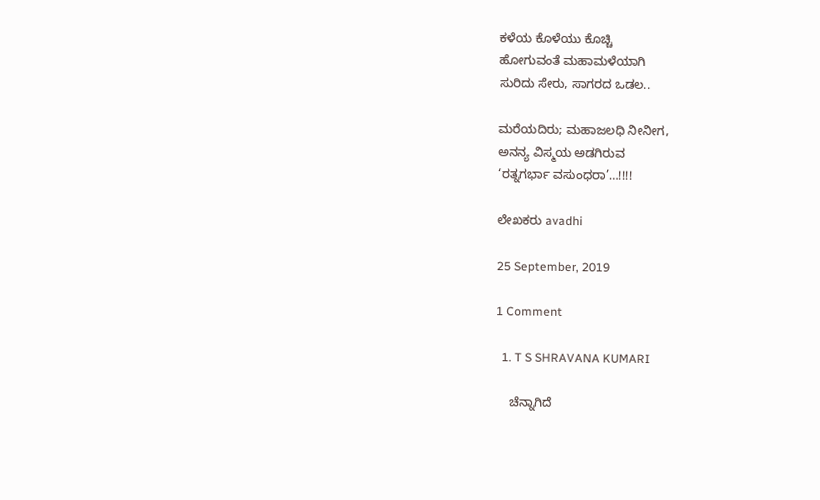ಕಳೆಯ ಕೊಳೆಯು ಕೊಚ್ಚಿ
ಹೋಗುವಂತೆ ಮಹಾಮಳೆಯಾಗಿ
ಸುರಿದು ಸೇರು, ಸಾಗರದ ಒಡಲ..

ಮರೆಯದಿರು; ಮಹಾಜಲಧಿ ನೀನೀಗ,
ಅನನ್ಯ ವಿಸ್ಮಯ ಅಡಗಿರುವ
‘ರತ್ನಗರ್ಭಾ ವಸುಂಧರಾ’…!!!!

ಲೇಖಕರು avadhi

25 September, 2019

1 Comment

  1. T S SHRAVANA KUMARI

    ಚೆನ್ನಾಗಿದೆ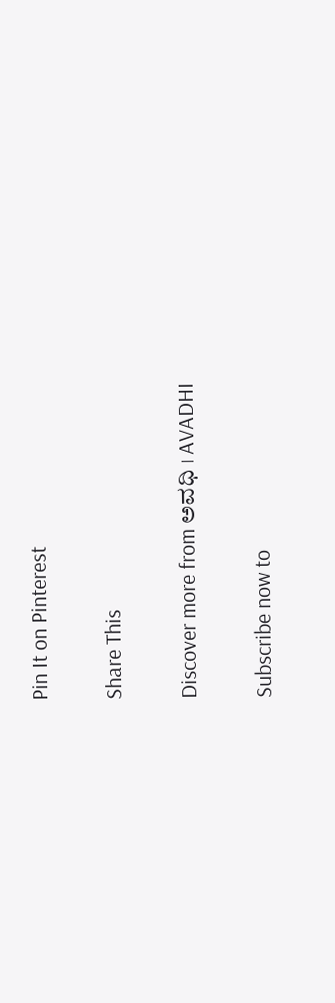Pin It on Pinterest

Share This

Discover more from ಅವಧಿ । AVADHI

Subscribe now to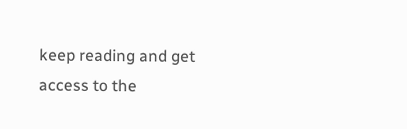keep reading and get access to the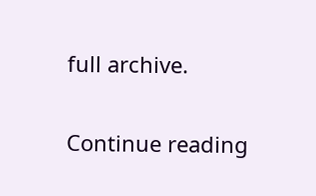full archive.

Continue reading